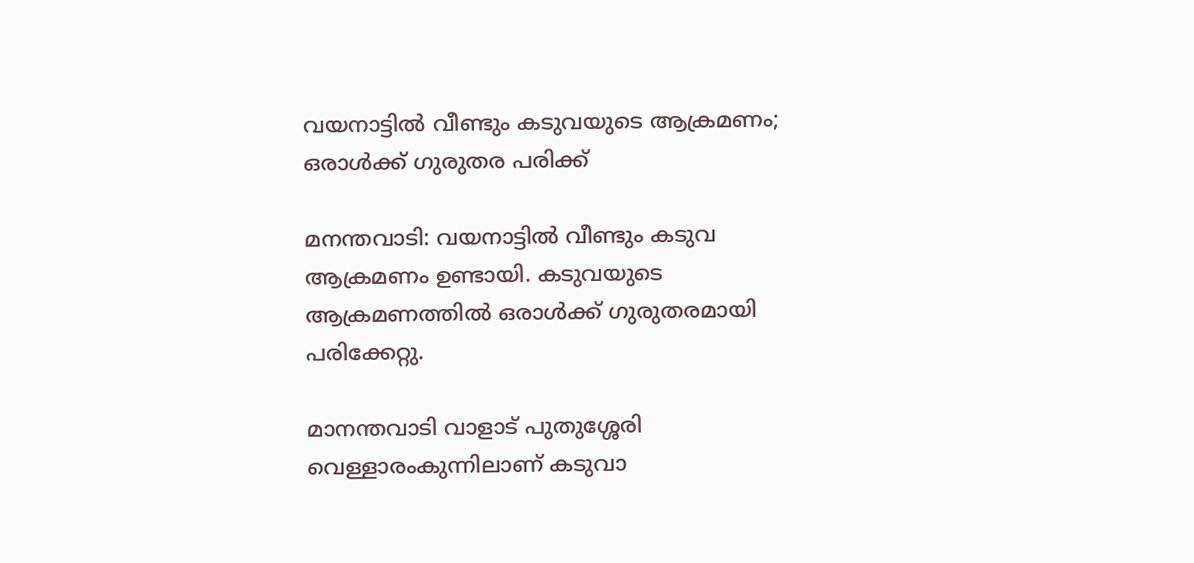വയനാട്ടില്‍ വീണ്ടും കടുവയുടെ ആക്രമണം; ഒരാള്‍ക്ക് ഗുരുതര പരിക്ക്

മനന്തവാടി: വയനാട്ടില്‍ വീണ്ടും കടുവ ആക്രമണം ഉണ്ടായി. കടുവയുടെ ആക്രമണത്തില്‍ ഒരാള്‍ക്ക് ഗുരുതരമായി പരിക്കേറ്റു.

മാനന്തവാടി വാളാട് പുതുശ്ശേരി വെള്ളാരംകുന്നിലാണ് കടുവാ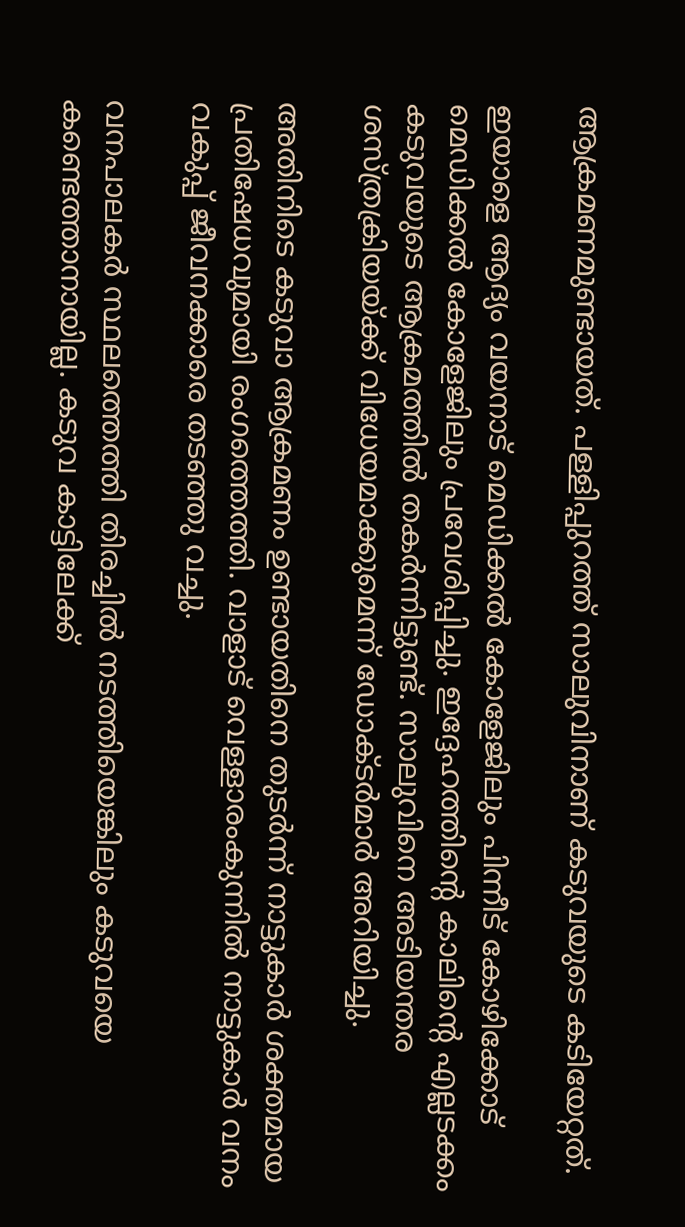ആക്രമണമുണ്ടായത്. പള്ളിപ്പുറത്ത് സാലുവിനാണ് കടുവയുടെ കടിയേറ്റത്.

ഇയാളെ ആദ്യം വയനാട് മെഡിക്കല്‍ കോളേജിലും പിന്നീട് കോഴിക്കോട് മെഡിക്കല്‍ കോളേജിലും പ്രവേശിപ്പിച്ചു. ഇദ്ദേഹത്തിന്‍റെ കാലിന്റെ എല്ലടക്കം കടുവയുടെ ആക്രമത്തില്‍ തകര്‍ന്നിട്ടുണ്ട്. സാലുവിനെ അടിയന്തര ശസ്ത്രക്രിയയ്ക്ക് വിധേയമാക്കുമെന്ന് ഡോക്ടര്‍മാര്‍ അറിയിച്ചു.

അതിനിടെ കടുവാ ആക്രമണം ഉണ്ടായതിനെ തുടര്‍ന്ന് നാട്ടുകാര്‍ ശക്തമായ പ്രതിഷേധവുമായി രംഗത്തെത്തി. വാളാട് വെള്ളാരംകുന്നില്‍ നാട്ടുകാര്‍ വനം വകുപ്പ് ജീവനക്കാരെ തടഞ്ഞു വച്ചു.

വനപാലകര്‍ സ്ഥലത്തെത്തി തിരച്ചില്‍ നടത്തിയെങ്കിലും കടുവയെ കണ്ടെത്താനായില്ല. കടുവ കാട്ടിലേക്ക്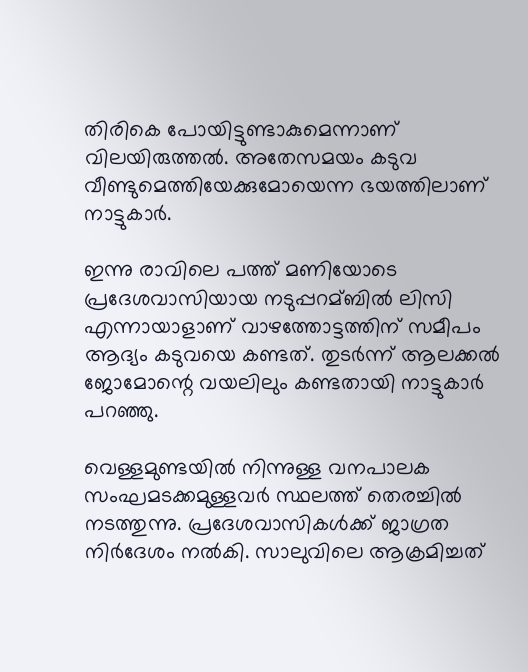തിരികെ പോയിട്ടുണ്ടാകുമെന്നാണ് വിലയിരുത്തല്‍. അതേസമയം കടുവ വീണ്ടുമെത്തിയേക്കുമോയെന്ന ഭയത്തിലാണ് നാട്ടുകാര്‍.

ഇന്നു രാവിലെ പത്ത് മണിയോടെ പ്രദേശവാസിയായ നടുപ്പറമ്ബില്‍ ലിസി എന്നായാളാണ് വാഴത്തോട്ടത്തിന് സമീപം ആദ്യം കടുവയെ കണ്ടത്. തുടര്‍ന്ന് ആലക്കല്‍ ജോമോന്റെ വയലിലും കണ്ടതായി നാട്ടുകാര്‍ പറഞ്ഞു.

വെള്ളമുണ്ടയില്‍ നിന്നുള്ള വനപാലക സംഘമടക്കമുള്ളവര്‍ സ്ഥലത്ത് തെരച്ചില്‍ നടത്തുന്നു. പ്രദേശവാസികള്‍ക്ക് ജാഗ്രത നിര്‍ദേശം നല്‍കി. സാലുവിലെ ആക്രമിച്ചത്‌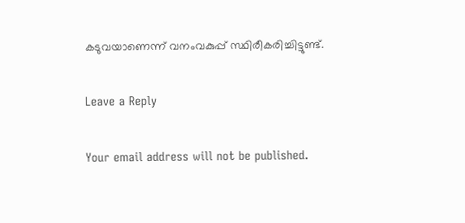കടുവയാണെന്ന്‌ വനംവകുപ്പ്‌ സ്ഥിരീകരിച്ചിട്ടുണ്ട്.

Leave a Reply

Your email address will not be published.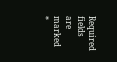Required fields are marked *